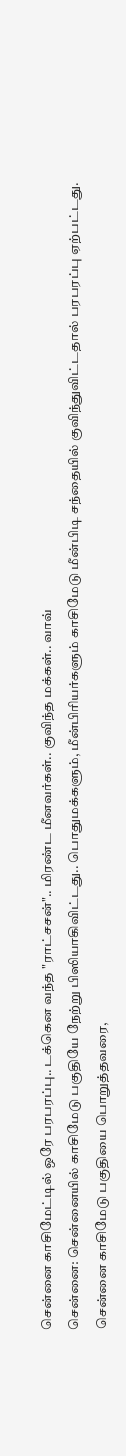சென்னை காசிமேட்டில் ஒரே பரபரப்பு.. டக்கென வந்த "ராட்சசன்".. மிரண்ட மீனவர்கள்.. குவிந்த மக்கள்.. வாவ்
சென்னை: சென்னையில் காசிமேடு பகுதியே நேற்று பிஸியாகிவிட்டது.. பொதுமக்களும், மீன்பிரியர்களும் காசிமேடு மீன்பிடி சந்தையில் குவிந்துவிட்டதால் பரபரப்பு ஏற்பட்டது.
சென்னை காசிமேடு பகுதியை பொறுத்தவரை,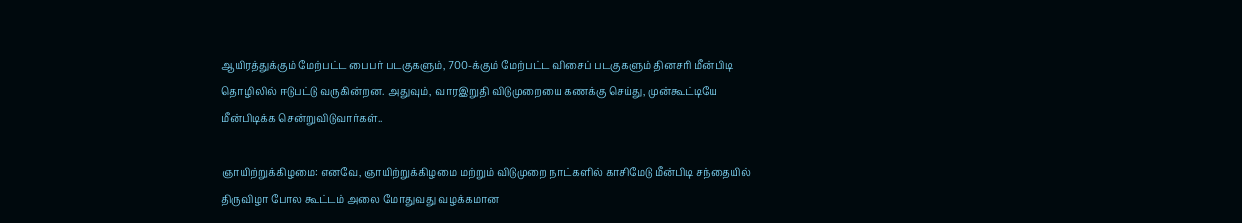ஆயிரத்துக்கும் மேற்பட்ட பைபர் படகுகளும், 700-க்கும் மேற்பட்ட விசைப் படகுகளும் தினசரி மீன்பிடி தொழிலில் ஈடுபட்டு வருகின்றன. அதுவும், வாரஇறுதி விடுமுறையை கணக்கு செய்து, முன்கூட்டியே மீன்பிடிக்க சென்றுவிடுவார்கள்..

ஞாயிற்றுக்கிழமை: எனவே, ஞாயிற்றுக்கிழமை மற்றும் விடுமுறை நாட்களில் காசிமேடு மீன்பிடி சந்தையில் திருவிழா போல கூட்டம் அலை மோதுவது வழக்கமான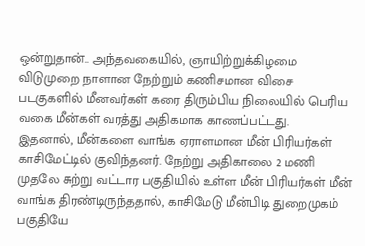ஒன்றுதான்.. அந்தவகையில், ஞாயிற்றுக்கிழமை விடுமுறை நாளான நேற்றும் கணிசமான விசை படகுகளில் மீனவர்கள் கரை திரும்பிய நிலையில் பெரிய வகை மீன்கள் வரத்து அதிகமாக காணப்பட்டது.
இதனால், மீன்களை வாங்க ஏராளமான மீன் பிரியர்கள் காசிமேட்டில் குவிந்தனர். நேற்று அதிகாலை 2 மணி முதலே சுற்று வட்டார பகுதியில் உள்ள மீன் பிரியர்கள் மீன் வாங்க திரண்டிருந்ததால், காசிமேடு மீன்பிடி துறைமுகம் பகுதியே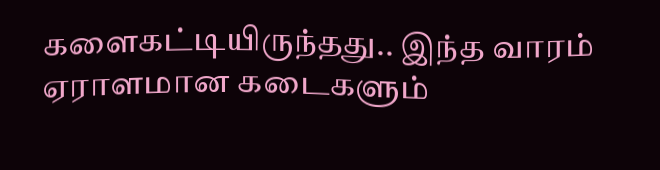களைகட்டியிருந்தது.. இந்த வாரம் ஏராளமான கடைகளும்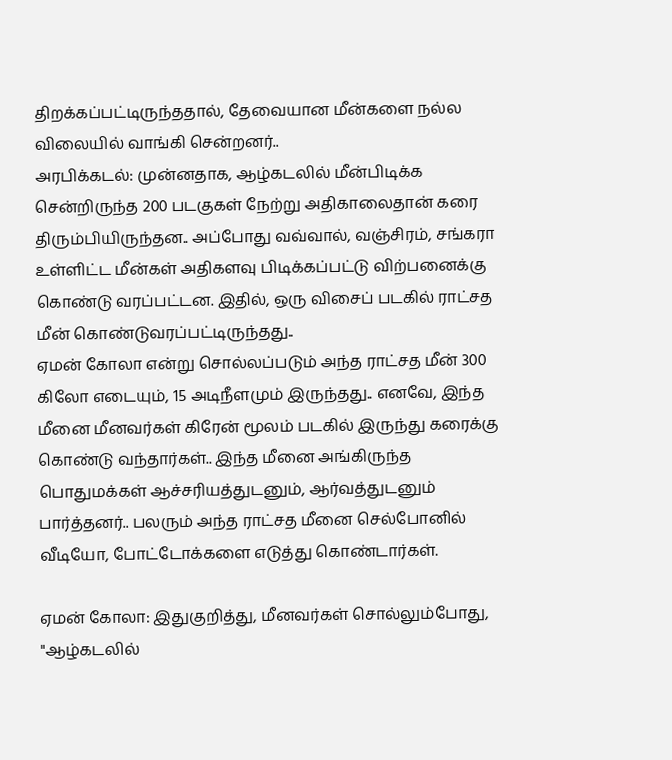திறக்கப்பட்டிருந்ததால், தேவையான மீன்களை நல்ல விலையில் வாங்கி சென்றனர்..
அரபிக்கடல்: முன்னதாக, ஆழ்கடலில் மீன்பிடிக்க சென்றிருந்த 200 படகுகள் நேற்று அதிகாலைதான் கரை திரும்பியிருந்தன.. அப்போது வவ்வால், வஞ்சிரம், சங்கரா உள்ளிட்ட மீன்கள் அதிகளவு பிடிக்கப்பட்டு விற்பனைக்கு கொண்டு வரப்பட்டன. இதில், ஒரு விசைப் படகில் ராட்சத மீன் கொண்டுவரப்பட்டிருந்தது..
ஏமன் கோலா என்று சொல்லப்படும் அந்த ராட்சத மீன் 300 கிலோ எடையும், 15 அடிநீளமும் இருந்தது.. எனவே, இந்த மீனை மீனவர்கள் கிரேன் மூலம் படகில் இருந்து கரைக்கு கொண்டு வந்தார்கள்.. இந்த மீனை அங்கிருந்த பொதுமக்கள் ஆச்சரியத்துடனும், ஆர்வத்துடனும் பார்த்தனர்.. பலரும் அந்த ராட்சத மீனை செல்போனில் வீடியோ, போட்டோக்களை எடுத்து கொண்டார்கள்.

ஏமன் கோலா: இதுகுறித்து, மீனவர்கள் சொல்லும்போது, "ஆழ்கடலில்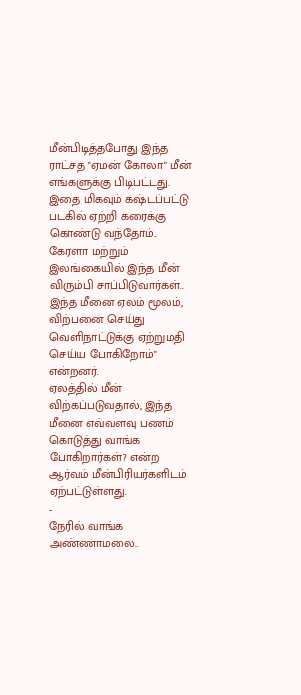மீன்பிடித்தபோது இந்த ராட்சத "ஏமன் கோலா" மீன் எங்களுக்கு பிடிபட்டது. இதை மிகவும் கஷ்டப்பட்டு படகில் ஏற்றி கரைக்கு கொண்டு வந்தோம்.. கேரளா மற்றும் இலங்கையில் இந்த மீன் விரும்பி சாப்பிடுவார்கள்.. இந்த மீனை ஏலம் மூலம், விற்பனை செய்து வெளிநாட்டுக்கு ஏற்றுமதி செய்ய போகிறோம்" என்றனர்.
ஏலத்தில் மீன் விற்கப்படுவதால், இந்த மீனை எவ்வளவு பணம் கொடுத்து வாங்க போகிறார்கள்? என்ற ஆர்வம் மீன்பிரியர்களிடம் ஏற்பட்டுள்ளது.
-
நேரில் வாங்க அண்ணாமலை..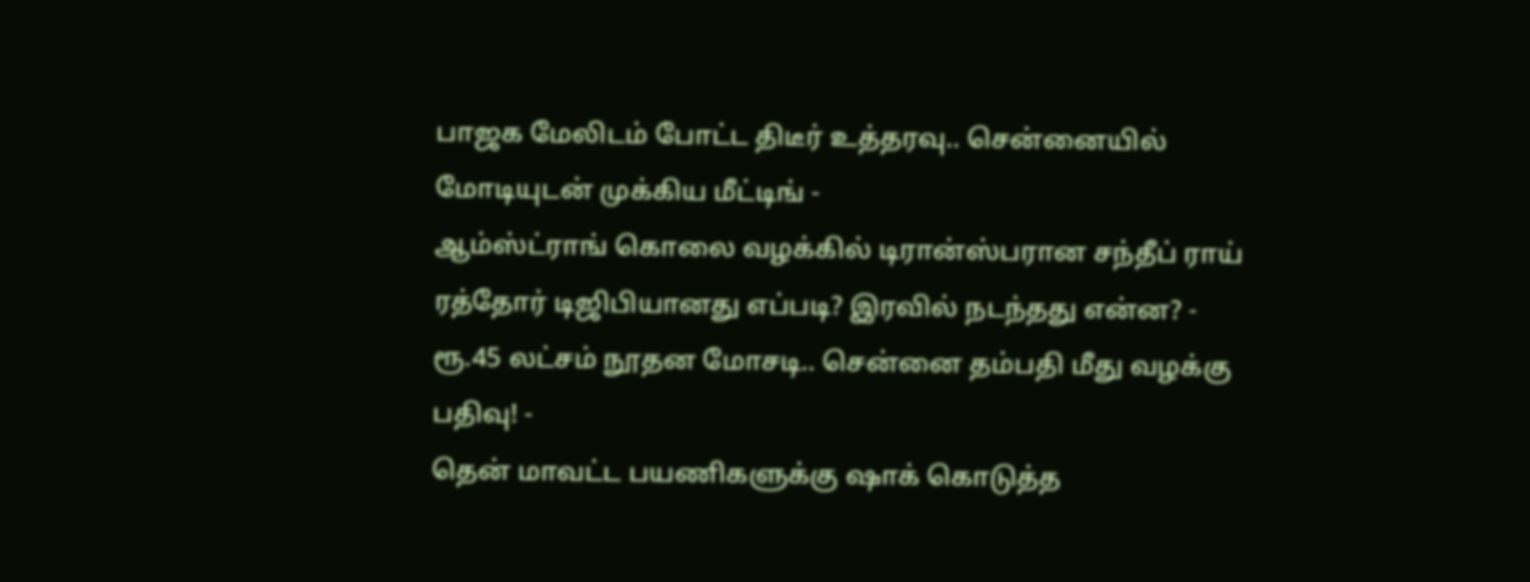பாஜக மேலிடம் போட்ட திடீர் உத்தரவு.. சென்னையில் மோடியுடன் முக்கிய மீட்டிங் -
ஆம்ஸ்ட்ராங் கொலை வழக்கில் டிரான்ஸ்பரான சந்தீப் ராய் ரத்தோர் டிஜிபியானது எப்படி? இரவில் நடந்தது என்ன? -
ரூ.45 லட்சம் நூதன மோசடி.. சென்னை தம்பதி மீது வழக்கு பதிவு! -
தென் மாவட்ட பயணிகளுக்கு ஷாக் கொடுத்த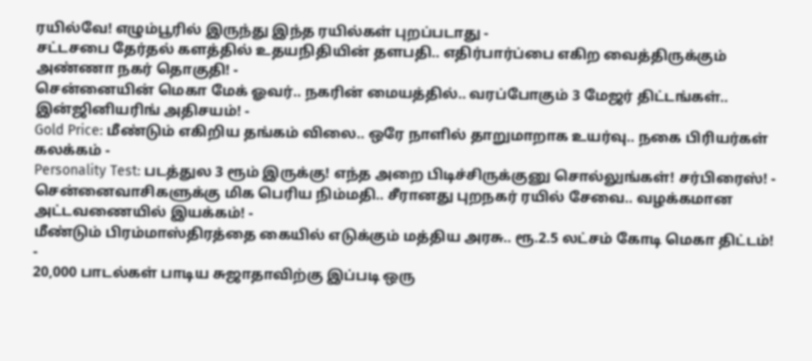ரயில்வே! எழும்பூரில் இருந்து இந்த ரயில்கள் புறப்படாது -
சட்டசபை தேர்தல் களத்தில் உதயநிதியின் தளபதி.. எதிர்பார்ப்பை எகிற வைத்திருக்கும் அண்ணா நகர் தொகுதி! -
சென்னையின் மெகா மேக் ஓவர்.. நகரின் மையத்தில்.. வரப்போகும் 3 மேஜர் திட்டங்கள்.. இன்ஜினியரிங் அதிசயம்! -
Gold Price: மீண்டும் எகிறிய தங்கம் விலை.. ஒரே நாளில் தாறுமாறாக உயர்வு.. நகை பிரியர்கள் கலக்கம் -
Personality Test: படத்துல 3 ரூம் இருக்கு! எந்த அறை பிடிச்சிருக்குனு சொல்லுங்கள்! சர்பிரைஸ்! -
சென்னைவாசிகளுக்கு மிக பெரிய நிம்மதி.. சீரானது புறநகர் ரயில் சேவை.. வழக்கமான அட்டவணையில் இயக்கம்! -
மீண்டும் பிரம்மாஸ்திரத்தை கையில் எடுக்கும் மத்திய அரசு.. ரூ.2.5 லட்சம் கோடி மெகா திட்டம்! -
20,000 பாடல்கள் பாடிய சுஜாதாவிற்கு இப்படி ஒரு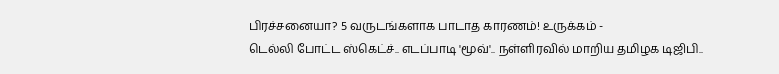பிரச்சனையா? 5 வருடங்களாக பாடாத காரணம்! உருக்கம் -
டெல்லி போட்ட ஸ்கெட்ச்.. எடப்பாடி 'மூவ்'.. நள்ளிரவில் மாறிய தமிழக டிஜிபி..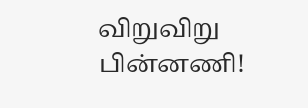விறுவிறு பின்னணி!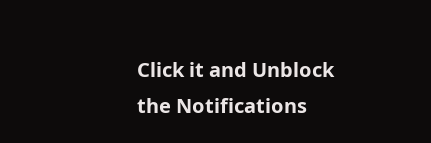Click it and Unblock the Notifications